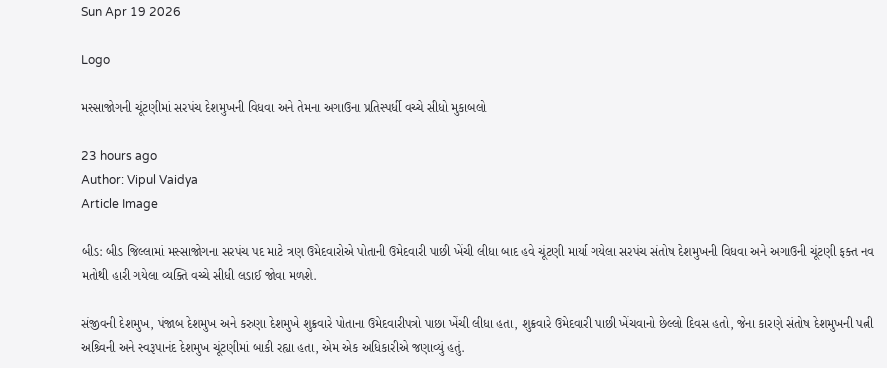Sun Apr 19 2026

Logo

મસ્સાજોગની ચૂંટણીમાં સરપંચ દેશમુખની વિધવા અને તેમના અગાઉના પ્રતિસ્પર્ધી વચ્ચે સીધો મુકાબલો

23 hours ago
Author: Vipul Vaidya
Article Image

બીડ: બીડ જિલ્લામાં મસ્સાજોગના સરપંચ પદ માટે ત્રણ ઉમેદવારોએ પોતાની ઉમેદવારી પાછી ખેંચી લીધા બાદ હવે ચૂંટણી માર્યા ગયેલા સરપંચ સંતોષ દેશમુખની વિધવા અને અગાઉની ચૂંટણી ફક્ત નવ મતોથી હારી ગયેલા વ્યક્તિ વચ્ચે સીધી લડાઈ જોવા મળશે.

સંજીવની દેશમુખ, પંજાબ દેશમુખ અને કરુણા દેશમુખે શુક્રવારે પોતાના ઉમેદવારીપત્રો પાછા ખેંચી લીધા હતા, શુક્રવારે ઉમેદવારી પાછી ખેંચવાનો છેલ્લો દિવસ હતો, જેના કારણે સંતોષ દેશમુખની પત્ની અશ્ર્વિની અને સ્વરૂપાનંદ દેશમુખ ચૂંટણીમાં બાકી રહ્યા હતા, એમ એક અધિકારીએ જણાવ્યું હતું.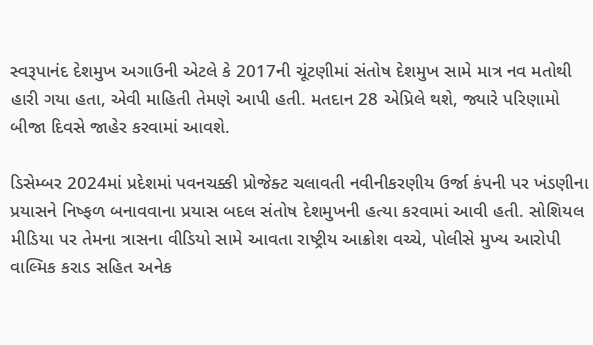સ્વરૂપાનંદ દેશમુખ અગાઉની એટલે કે 2017ની ચૂંટણીમાં સંતોષ દેશમુખ સામે માત્ર નવ મતોથી હારી ગયા હતા, એવી માહિતી તેમણે આપી હતી. મતદાન 28 એપ્રિલે થશે, જ્યારે પરિણામો બીજા દિવસે જાહેર કરવામાં આવશે.

ડિસેમ્બર 2024માં પ્રદેશમાં પવનચક્કી પ્રોજેક્ટ ચલાવતી નવીનીકરણીય ઉર્જા કંપની પર ખંડણીના પ્રયાસને નિષ્ફળ બનાવવાના પ્રયાસ બદલ સંતોષ દેશમુખની હત્યા કરવામાં આવી હતી. સોશિયલ મીડિયા પર તેમના ત્રાસના વીડિયો સામે આવતા રાષ્ટ્રીય આક્રોશ વચ્ચે, પોલીસે મુખ્ય આરોપી વાલ્મિક કરાડ સહિત અનેક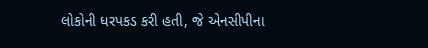લોકોની ધરપકડ કરી હતી, જે એનસીપીના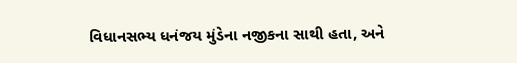વિધાનસભ્ય ધનંજય મુંડેના નજીકના સાથી હતા, અને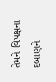તેમને વિપક્ષના દબાણને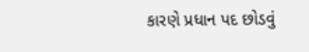કારણે પ્રધાન પદ છોડવું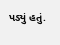પડ્યું હતું.